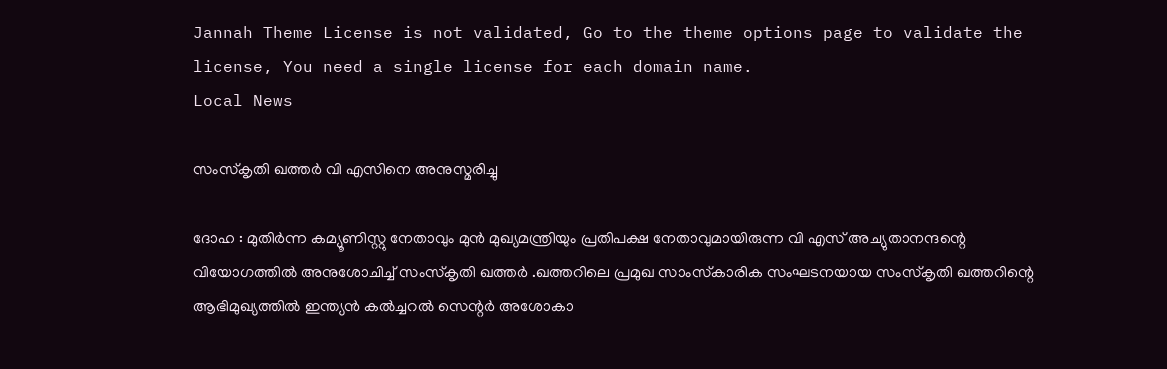Jannah Theme License is not validated, Go to the theme options page to validate the license, You need a single license for each domain name.
Local News

സംസ്‌കൃതി ഖത്തര്‍ വി എസിനെ അനുസ്മരിച്ചു

ദോഹ : മുതിര്‍ന്ന കമ്യൂണിസ്റ്റു നേതാവും മുന്‍ മുഖ്യമന്ത്രിയും പ്രതിപക്ഷ നേതാവുമായിരുന്ന വി എസ് അച്യുതാനന്ദന്റെ വിയോഗത്തില്‍ അനുശോചിച്ച് സംസ്‌കൃതി ഖത്തര്‍ .ഖത്തറിലെ പ്രമുഖ സാംസ്‌കാരിക സംഘടനയായ സംസ്‌കൃതി ഖത്തറിന്റെ ആഭിമുഖ്യത്തില്‍ ഇന്ത്യന്‍ കല്‍ച്ചറല്‍ സെന്റര്‍ അശോകാ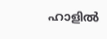ഹാളില്‍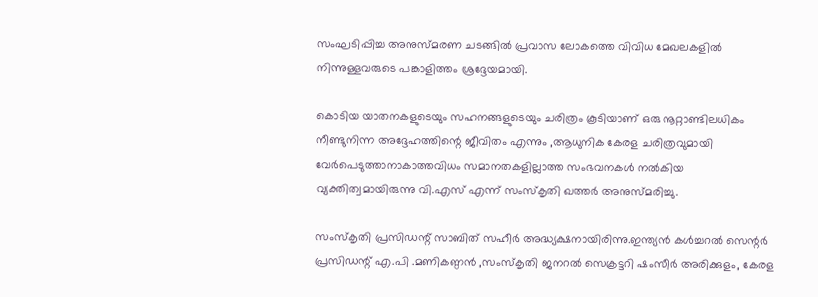സംഘടിപ്പിച്ച അനുസ്മരണ ചടങ്ങില്‍ പ്രവാസ ലോകത്തെ വിവിധ മേഖലകളില്‍ നിന്നുള്ളവരുടെ പങ്കാളിത്തം ശ്രദ്ദേയമായി.

കൊടിയ യാതനകളുടെയും സഹനങ്ങളുടെയും ചരിത്രം കൂടിയാണ് ഒരു നൂറ്റാണ്ടിലധികം നീണ്ടുനിന്ന അദ്ദേഹത്തിന്റെ ജീവിതം എന്നും ,ആധുനിക കേരള ചരിത്രവുമായി വേര്‍പെടുത്താനാകാത്തവിധം സമാനതകളില്ലാത്ത സംഭവനകള്‍ നല്‍കിയ വ്യക്തിത്വമായിരുന്നു വി.എസ് എന്ന് സംസ്‌കൃതി ഖത്തര്‍ അനുസ്മരിച്ചു.

സംസ്‌കൃതി പ്രസിഡന്റ് സാബിത് സഹീര്‍ അദ്ധ്യക്ഷനായിരിന്നു.ഇന്ത്യന്‍ കള്‍ച്ചറല്‍ സെന്റര്‍ പ്രസിഡന്റ് എ.പി .മണികണ്ഠന്‍ ,സംസ്‌കൃതി ജനറല്‍ സെക്രട്ടറി ഷംസീര്‍ അരിക്കുളം, കേരള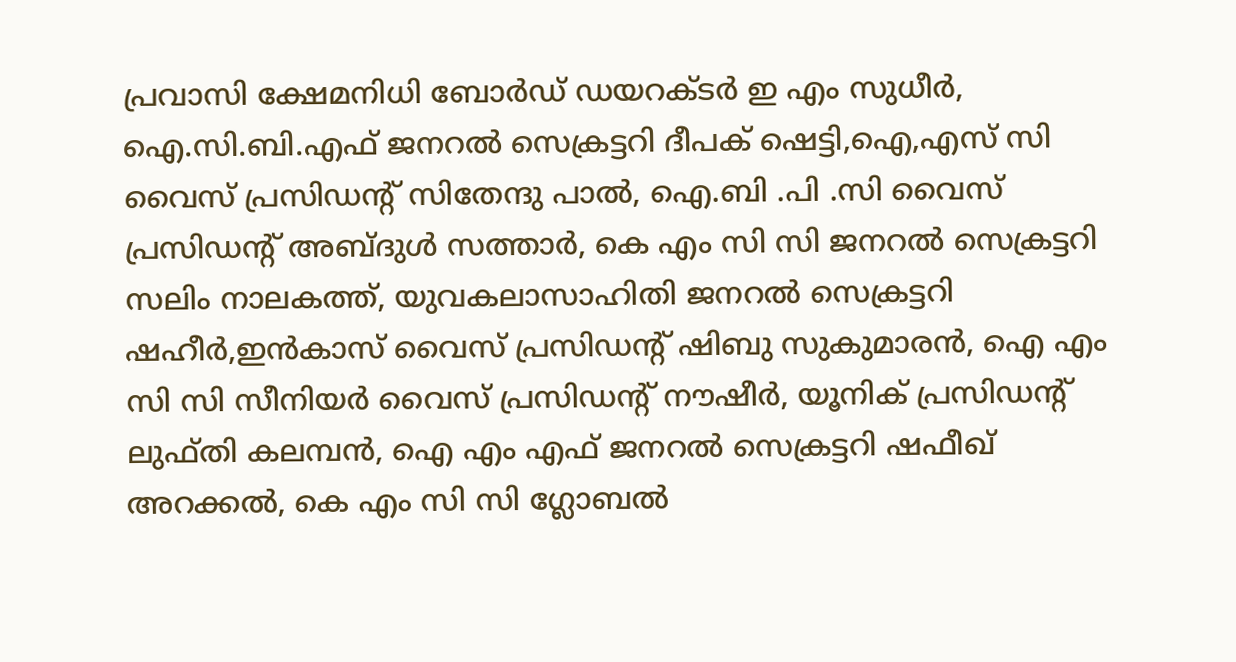പ്രവാസി ക്ഷേമനിധി ബോര്‍ഡ് ഡയറക്ടര്‍ ഇ എം സുധീര്‍, ഐ.സി.ബി.എഫ് ജനറല്‍ സെക്രട്ടറി ദീപക് ഷെട്ടി,ഐ,എസ് സി വൈസ് പ്രസിഡന്റ് സിതേന്ദു പാല്‍, ഐ.ബി .പി .സി വൈസ് പ്രസിഡന്റ് അബ്ദുള്‍ സത്താര്‍, കെ എം സി സി ജനറല്‍ സെക്രട്ടറി സലിം നാലകത്ത്, യുവകലാസാഹിതി ജനറല്‍ സെക്രട്ടറി ഷഹീര്‍,ഇന്‍കാസ് വൈസ് പ്രസിഡന്റ് ഷിബു സുകുമാരന്‍, ഐ എം സി സി സീനിയര്‍ വൈസ് പ്രസിഡന്റ് നൗഷീര്‍, യൂനിക് പ്രസിഡന്റ് ലുഫ്തി കലമ്പന്‍, ഐ എം എഫ് ജനറല്‍ സെക്രട്ടറി ഷഫീഖ് അറക്കല്‍, കെ എം സി സി ഗ്ലോബല്‍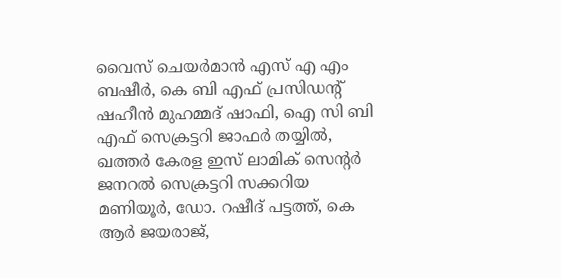വൈസ് ചെയര്‍മാന്‍ എസ് എ എം ബഷീര്‍, കെ ബി എഫ് പ്രസിഡന്റ് ഷഹീന്‍ മുഹമ്മദ് ഷാഫി, ഐ സി ബി എഫ് സെക്രട്ടറി ജാഫര്‍ തയ്യില്‍, ഖത്തര്‍ കേരള ഇസ് ലാമിക് സെന്റര്‍ ജനറല്‍ സെക്രട്ടറി സക്കറിയ മണിയൂര്‍, ഡോ. റഷീദ് പട്ടത്ത്, കെ ആര്‍ ജയരാജ്,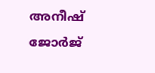അനീഷ് ജോര്‍ജ്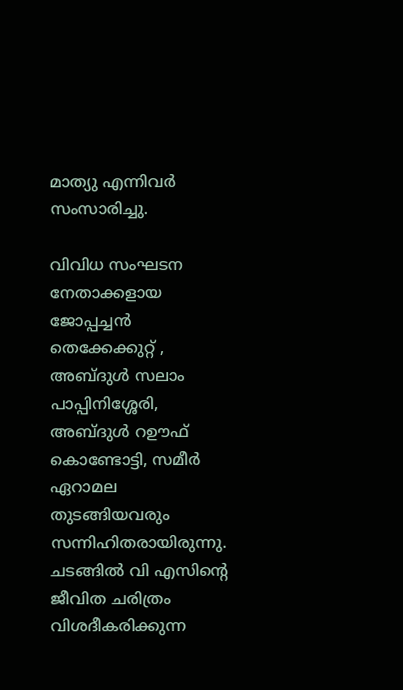മാത്യു എന്നിവര്‍ സംസാരിച്ചു.

വിവിധ സംഘടന നേതാക്കളായ ജോപ്പച്ചന്‍ തെക്കേക്കുറ്റ് , അബ്ദുള്‍ സലാം പാപ്പിനിശ്ശേരി, അബ്ദുള്‍ റഊഫ് കൊണ്ടോട്ടി, സമീര്‍ ഏറാമല തുടങ്ങിയവരും സന്നിഹിതരായിരുന്നു.
ചടങ്ങില്‍ വി എസിന്റെ ജീവിത ചരിത്രം വിശദീകരിക്കുന്ന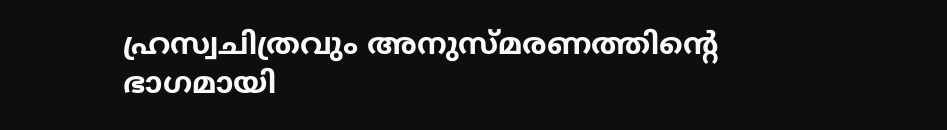ഹ്രസ്വചിത്രവും അനുസ്മരണത്തിന്റെ ഭാഗമായി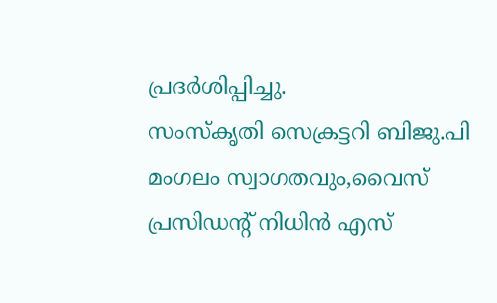പ്രദര്‍ശിപ്പിച്ചു.
സംസ്‌കൃതി സെക്രട്ടറി ബിജു.പി മംഗലം സ്വാഗതവും,വൈസ് പ്രസിഡന്റ് നിധിന്‍ എസ്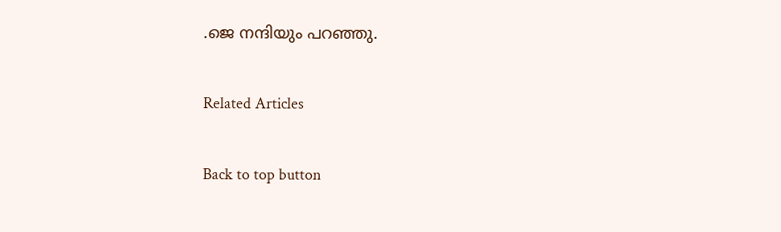.ജെ നന്ദിയും പറഞ്ഞു.

Related Articles

Back to top button